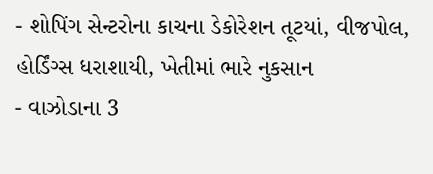- શોપિંગ સેન્ટરોના કાચના ડેકોરેશન તૂટયાં, વીજપોલ, હોર્ડિંગ્સ ધરાશાયી, ખેતીમાં ભારે નુકસાન
- વાઝોડાના 3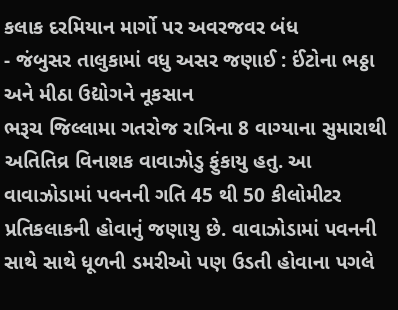કલાક દરમિયાન માર્ગો પર અવરજવર બંધ
- જંબુસર તાલુકામાં વધુ અસર જણાઈ : ઈંટોના ભઠ્ઠા અને મીઠા ઉદ્યોગને નૂકસાન
ભરૂચ જિલ્લામા ગતરોજ રાત્રિના 8 વાગ્યાના સુમારાથી અતિતિવ્ર વિનાશક વાવાઝોડુ ફુંકાયુ હતુ. આ વાવાઝોડામાં પવનની ગતિ 45 થી 50 કીલોમીટર પ્રતિકલાકની હોવાનું જણાયુ છે. વાવાઝોડામાં પવનની સાથે સાથે ધૂળની ડમરીઓ પણ ઉડતી હોવાના પગલે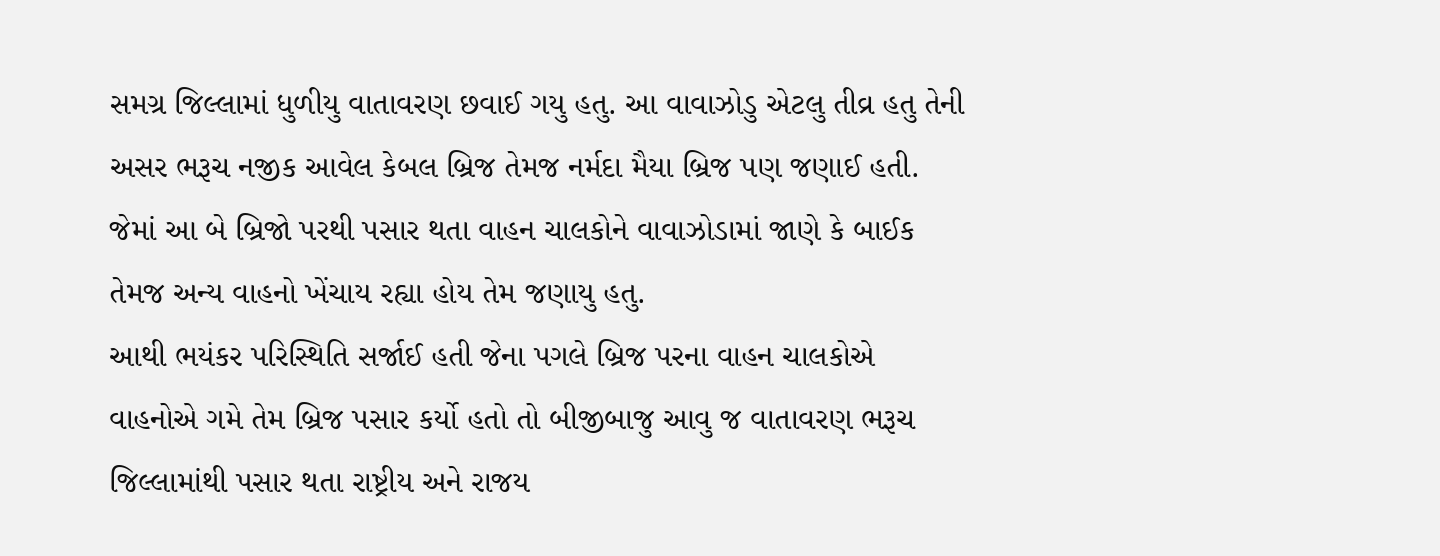સમગ્ર જિલ્લામાં ધુળીયુ વાતાવરણ છવાઈ ગયુ હતુ. આ વાવાઝોડુ એટલુ તીવ્ર હતુ તેની અસર ભરૂચ નજીક આવેલ કેબલ બ્રિજ તેમજ નર્મદા મૈયા બ્રિજ પણ જણાઈ હતી. જેમાં આ બે બ્રિજો પરથી પસાર થતા વાહન ચાલકોને વાવાઝોડામાં જાણે કે બાઈક તેમજ અન્ય વાહનો ખેંચાય રહ્યા હોય તેમ જણાયુ હતુ.
આથી ભયંકર પરિસ્થિતિ સર્જાઈ હતી જેના પગલે બ્રિજ પરના વાહન ચાલકોએ વાહનોએ ગમે તેમ બ્રિજ પસાર કર્યો હતો તો બીજીબાજુ આવુ જ વાતાવરણ ભરૂચ જિલ્લામાંથી પસાર થતા રાષ્ટ્રીય અને રાજય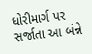ધોરીમાર્ગ પર સર્જાતા આ બંન્ને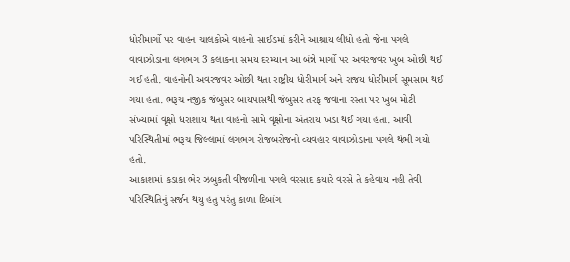ધોરીમાર્ગો પર વાહન ચાલકોએ વાહનો સાઈડમાં કરીને આશ્રાય લીધો હતો જેના પગલે વાવાઝોડાના લગભગ 3 કલાકના સમય દરમ્યાન આ બંન્ને માર્ગો પર અવરજવર ખુબ ઓછી થઈ ગઈ હતી. વાહનોની અવરજવર ઓછી થતા રાષ્ટ્રીય ધોરીમાર્ગ અને રાજય ધોરીમાર્ગ સૂમસામ થઈ ગયા હતા. ભરૂચ નજીક જંબુસર બાયપાસથી જંબુસર તરફ જવાના રસ્તા પર ખુબ મોટી સંખ્યામાં વૃક્ષો ધરાશાય થતા વાહનો સામે વૃક્ષોના અંતરાય ખડા થઈ ગયા હતા. આવી પરિસ્થિતીમાં ભરૂચ જિલ્લામાં લગભગ રોજબરોજનો વ્યવહાર વાવાઝોડાના પગલે થંભી ગયો હતો.
આકાશમાં કડાકા ભેર ઝબુકતી વીજળીના પગલે વરસાદ કયારે વરસે તે કહેવાય નહી તેવી પરિસ્થિતિનું સર્જન થયુ હતુ પરંતુ કાળા દિબાંગ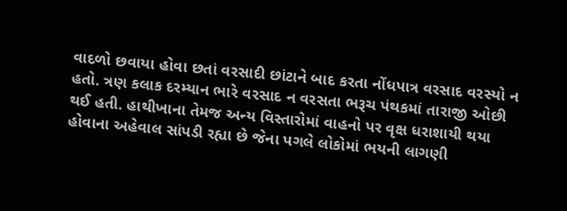વાદળો છવાયા હોવા છતાં વરસાદી છાંટાને બાદ કરતા નોંધપાત્ર વરસાદ વરસ્યો ન હતો. ત્રણ કલાક દરમ્યાન ભારે વરસાદ ન વરસતા ભરૂચ પંથકમાં તારાજી ઓછી થઈ હતી. હાથીખાના તેમજ અન્ય વિસ્તારોમાં વાહનો પર વૃક્ષ ધરાશાયી થયા હોવાના અહેવાલ સાંપડી રહ્યા છે જેના પગલે લોકોમાં ભયની લાગણી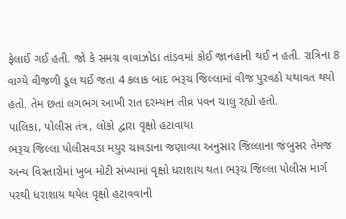ફેલાઈ ગઈ હતી. જો કે સમગ્ર વાવાઝોડા તાંડવમાં કોઈ જાનહાની થઈ ન હતી. રાત્રિના 8 વાગ્યે વીજળી ડૂલ થઈ જતા 4 કલાક બાદ ભરૂચ જિલ્લામાં વીજ પુરવઠો યથાવત થયો હતો. તેમ છતાં લગભગ આખી રાત દરમ્યાન તીવ્ર પવન ચાલુ રહ્યો હતો.
પાલિકા, પોલીસ તંત્ર, લોકો દ્વારા વૃક્ષો હટાવાયા
ભરૂચ જિલ્લા પોલીસવડા મયુર ચાવડાના જણાવ્યા અનુસાર જિલ્લાના જંબુસર તેમજ અન્ય વિસ્તારોમાં ખુબ મોટી સંખ્યામાં વૃક્ષો ધરાશાય થતા ભરૂચ જિલ્લા પોલીસ માર્ગ પરથી ધરાશાય થયેલ વૃક્ષો હટાવવાની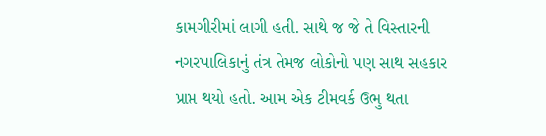કામગીરીમાં લાગી હતી. સાથે જ જે તે વિસ્તારની નગરપાલિકાનું તંત્ર તેમજ લોકોનો પણ સાથ સહકાર પ્રાપ્ત થયો હતો. આમ એક ટીમવર્ક ઉભુ થતા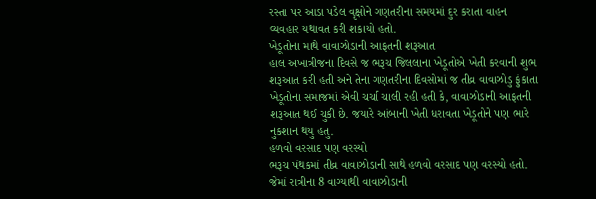રસ્તા પર આડા પડેલ વૃક્ષોને ગણતરીના સમયમાં દુર કરાતા વાહન વ્યવહાર યથાવત કરી શકાયો હતો.
ખેડૂતોના માથે વાવાઝોડાની આફતની શરૂઆત
હાલ અખાત્રીજના દિવસે જ ભરૂચ જિલલાના ખેડૂતોએ ખેતી કરવાની શુભ શરૂઆત કરી હતી અને તેના ગણતરીના દિવસોમાં જ તીવ્ર વાવાઝોડુ ફુંકાતા ખેડૂતોના સમાજમાં એવી ચર્ચા ચાલી રહી હતી કે, વાવાઝોડાની આફતની શરૂઆત થઈ ચુકી છે. જયારે આંબાની ખેતી ધરાવતા ખેડૂતોને પણ ભારે નુકશાન થયુ હતુ.
હળવો વરસાદ પણ વરસ્યો
ભરૂચ પંથકમાં તીવ્ર વાવાઝોડાની સાથે હળવો વરસાદ પણ વરસ્યો હતો. જેમાં રાત્રીના 8 વાગ્યાથી વાવાઝોડાની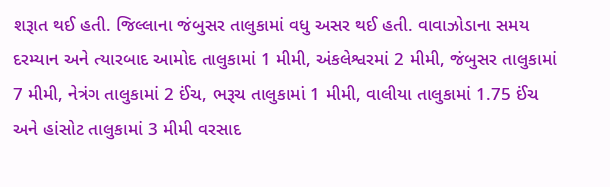શરૂાત થઈ હતી. જિલ્લાના જંબુસર તાલુકામાં વધુ અસર થઈ હતી. વાવાઝોડાના સમય દરમ્યાન અને ત્યારબાદ આમોદ તાલુકામાં 1 મીમી, અંકલેશ્વરમાં 2 મીમી, જંબુસર તાલુકામાં 7 મીમી, નેત્રંગ તાલુકામાં 2 ઈંચ, ભરૂચ તાલુકામાં 1 મીમી, વાલીયા તાલુકામાં 1.75 ઈંચ અને હાંસોટ તાલુકામાં 3 મીમી વરસાદ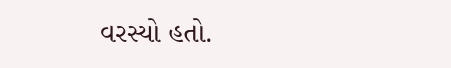વરસ્યો હતો.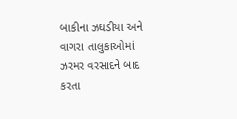બાકીના ઝઘડીયા અને વાગરા તાલુકાઓમાં ઝરમર વરસાદને બાદ કરતા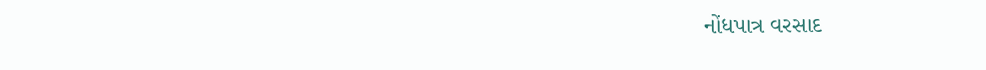નોંધપાત્ર વરસાદ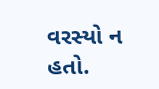વરસ્યો ન હતો.